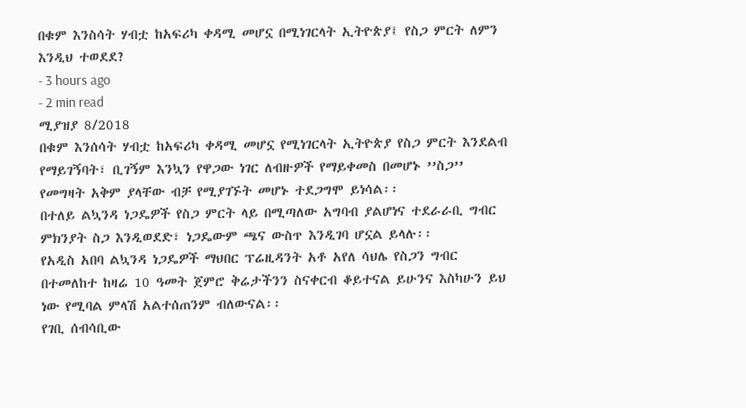በቁም እንስሳት ሃብቷ ከአፍሪካ ቀዳሚ መሆኗ በሚነገርላት ኢትዮጵያ፤ የስጋ ምርት ለምን እንዲህ ተወደደ?
- 3 hours ago
- 2 min read
ሚያዝያ 8/2018
በቁም እንሰሳት ሃብቷ ከአፍሪካ ቀዳሚ መሆኗ የሚነገርላት ኢትዮጵያ የስጋ ምርት እንደልብ የማይገኝባት፣ ቢገኝም እንኳን የዋጋው ነገር ለብዙዎች የማይቀመስ በመሆኑ ’’ስጋ’’ የመግዛት አቅም ያላቸው ብቻ የሚያገኙት መሆኑ ተደጋግሞ ይነሳል፡፡
በተለይ ልኳንዳ ነጋዴዎች የስጋ ምርት ላይ በሚጣለው አግባብ ያልሆነና ተደራራቢ ግብር ምክንያት ስጋ እንዲወደድ፣ ነጋዴውም ጫና ውስጥ እንዲገባ ሆኗል ይላሉ፡፡
የአዲስ አበባ ልኳንዳ ነጋዴዎች ማህበር ፕሬዚዳንት አቶ አየለ ሳህሌ የስጋን ግብር በተመለከተ ከዛሬ 10 ዓመት ጀምሮ ቅሬታችንን ስናቀርብ ቆይተናል ይሁንና እስካሁን ይህ ነው የሚባል ምላሽ አልተሰጠንም ብለውናል፡፡
የገቢ ሰብሳቢው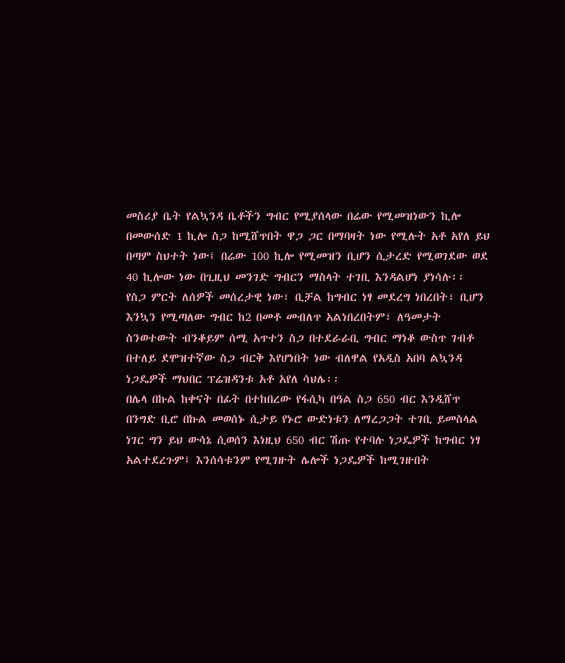መስሪያ ቤት የልኳንዳ ቤቶችን ግብር የሚያሰላው በሬው የሚመዝነውን ኪሎ በመውሰድ 1 ኪሎ ስጋ ከሚሸጥበት ዋጋ ጋር በማባዛት ነው የሚሉት አቶ አየለ ይህ በጣም ስህተት ነው፤ በሬው 100 ኪሎ የሚመዝን ቢሆን ሲታረድ የሚወገደው ወደ 40 ኪሎው ነው በጊዚህ መንገድ ግብርን ማስላት ተገቢ እንዳልሆነ ያነሳሉ፡፡
የስጋ ምርት ለሰዎች መሰረታዊ ነው፣ ቢቻል ከግብር ነፃ መደረግ ነበረበት፣ ቢሆን እንኳን የሚጣለው ግብር ከ2 በመቶ መብለጥ አልነበረበትም፣ ለዓመታት ስንወተውት ብንቆይም ሰሚ አጥተን ስጋ በተደራራቢ ግብር ማነቆ ውስጥ ገብቶ በተለይ ደሞዝተኛው ስጋ ብርቅ እየሆነበት ነው ብለዋል የአዲስ አበባ ልኳንዳ ነጋዴዎች ማህበር ፕሬዝዳንቱ አቶ አየለ ሳህሌ፡፡
በሌላ በኩል ከቀናት በፊት በተከበረው የፋሲካ በዓል ስጋ 650 ብር እንዲሸጥ በንግድ ቢሮ በኩል መወሰኑ ሲታይ የኑሮ ውድነቱን ለማረጋጋት ተገቢ ይመስላል ነገር ግን ይህ ውሳኔ ሲወሰን እነዚህ 650 ብር ሽጡ የተባሉ ነጋዴዎች ከግብር ነፃ አልተደረጉም፤ እንሰሳቱንም የሚገዙት ሌሎች ነጋዴዎች ከሚገዙበት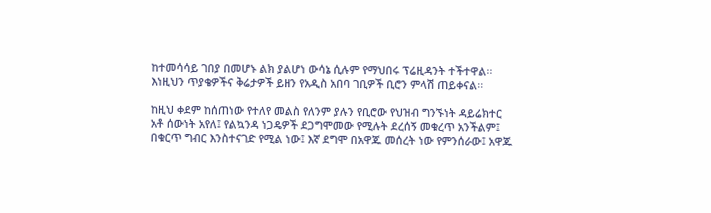ከተመሳሳይ ገበያ በመሆኑ ልክ ያልሆነ ውሳኔ ሲሉም የማህበሩ ፕሬዚዳንት ተችተዋል፡፡
እነዚህን ጥያቄዎችና ቅሬታዎች ይዘን የአዲስ አበባ ገቢዎች ቢሮን ምላሽ ጠይቀናል፡፡

ከዚህ ቀደም ከሰጠነው የተለየ መልስ የለንም ያሉን የቢሮው የህዝብ ግንኙነት ዳይሬክተር አቶ ሰውነት አየለ፤ የልኳንዳ ነጋዴዎች ደጋግሞመው የሚሉት ደረሰኝ መቁረጥ አንችልም፤ በቁርጥ ግብር እንስተናገድ የሚል ነው፤ እኛ ደግሞ በአዋጁ መሰረት ነው የምንሰራው፤ አዋጁ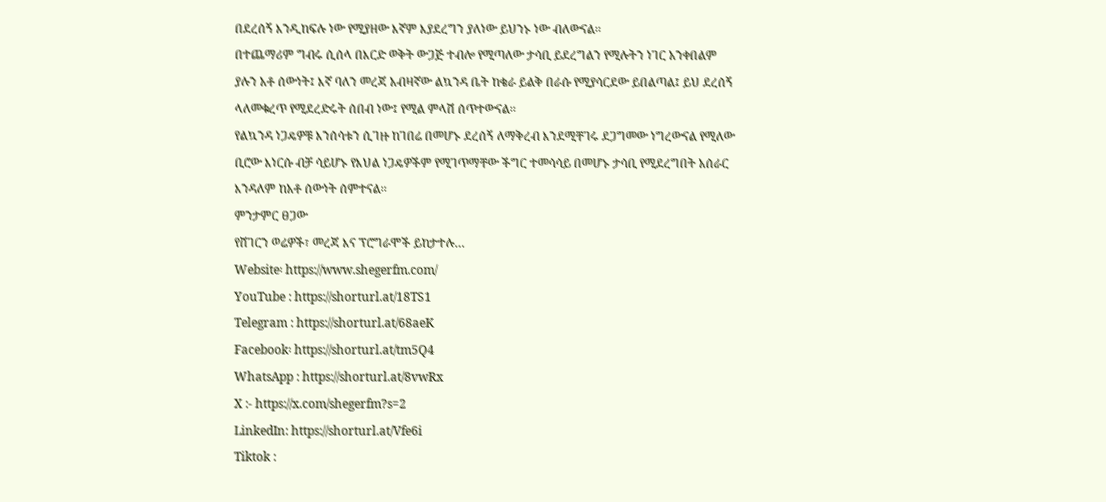በደረሰኝ እንዲከፍሉ ነው የሚያዘው እኛም እያደረግን ያለነው ይህንኑ ነው ብለውናል፡፡
በተጨማሪም ግብሩ ሲሰላ በእርድ ወቅት ውጋጅ ተብሎ የሚጣለው ታሳቢ ይደረግልን የሚሉትን ነገር አንቀበልም ያሉን አቶ ሰውነት፤ እኛ ባለን መረጃ አብዛኛው ልኳንዳ ቤት ከቄራ ይልቅ በራሱ የሚያሳርደው ይበልጣል፤ ይህ ደረሰኝ ላለመቁረጥ የሚደረድሩት ሰበብ ነው፤ የሚል ምላሽ ሰጥተውናል፡፡
የልኳንዳ ነጋዴዎቹ እንሰሳቱን ሲገዙ ከገበሬ በመሆኑ ደረሰኝ ለማቅረብ እንደሚቸገሩ ደጋግመው ነግረውናል የሚለው ቢሮው እነርሱ ብቻ ሳይሆኑ የእህል ነጋዴዎችም የሚገጥማቸው ችግር ተመሳሳይ በመሆኑ ታሳቢ የሚደረግበት አሰራር እንዳለም ከአቶ ሰውነት ሰምተናል፡፡
ምንታምር ፀጋው
የሸገርን ወሬዎች፣ መረጃ እና ፕሮግራሞች ይከታተሉ…
Website፡ https://www.shegerfm.com/
YouTube : https://shorturl.at/18TS1
Telegram : https://shorturl.at/68aeK
Facebook፡ https://shorturl.at/tm5Q4
WhatsApp : https://shorturl.at/8vwRx
X :- https://x.com/shegerfm?s=2
LinkedIn: https://shorturl.at/Vfe6i
Tiktok :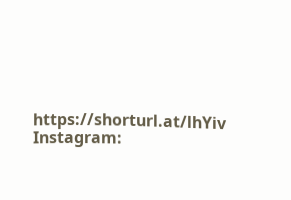https://shorturl.at/lhYiv
Instagram: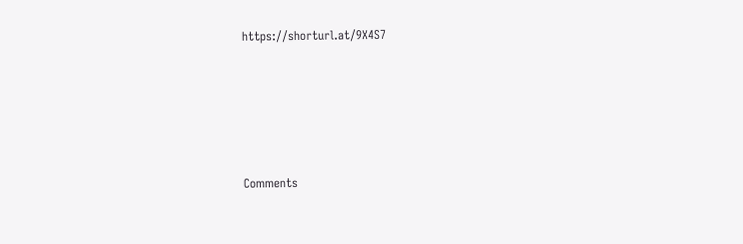https://shorturl.at/9X4S7





Comments